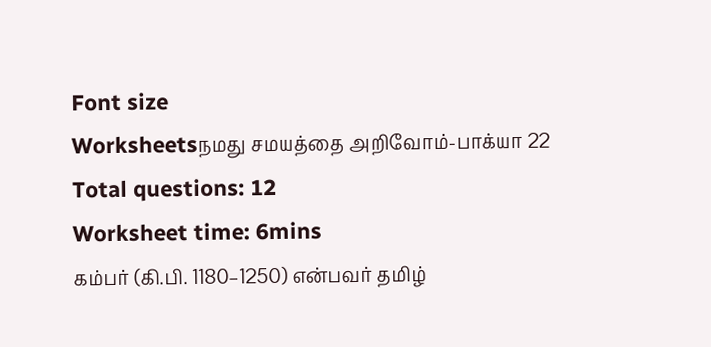Font size
Worksheetsநமது சமயத்தை அறிவோம்-பாக்யா 22
Total questions: 12
Worksheet time: 6mins
கம்பர் (கி.பி. 1180–1250) என்பவர் தமிழ்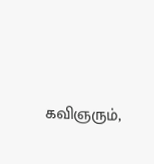கவிஞரும்,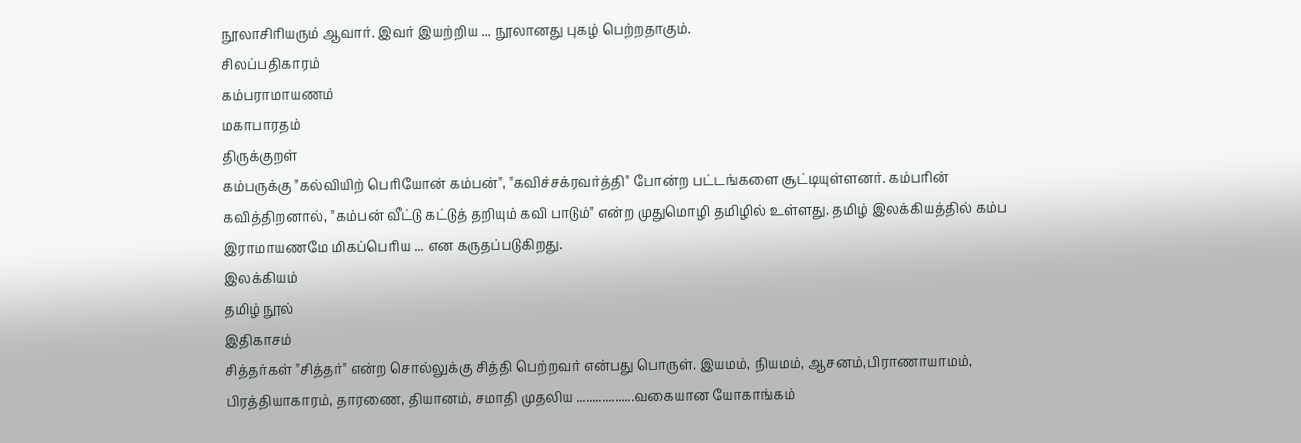நூலாசிரியரும் ஆவார். இவர் இயற்றிய ... நூலானது புகழ் பெற்றதாகும்.
சிலப்பதிகாரம்
கம்பராமாயணம்
மகாபாரதம்
திருக்குறள்
கம்பருக்கு "கல்வியிற் பெரியோன் கம்பன்", "கவிச்சக்ரவர்த்தி" போன்ற பட்டங்களை சூட்டியுள்ளனர். கம்பரின் கவித்திறனால், "கம்பன் வீட்டு கட்டுத் தறியும் கவி பாடும்" என்ற முதுமொழி தமிழில் உள்ளது. தமிழ் இலக்கியத்தில் கம்ப இராமாயணமே மிகப்பெரிய ... என கருதப்படுகிறது.
இலக்கியம்
தமிழ் நூல்
இதிகாசம்
சித்தர்கள் "சித்தர்" என்ற சொல்லுக்கு சித்தி பெற்றவர் என்பது பொருள். இயமம், நியமம், ஆசனம்,பிராணாயாமம், பிரத்தியாகாரம், தாரணை, தியானம், சமாதி முதலிய ..................வகையான யோகாங்கம்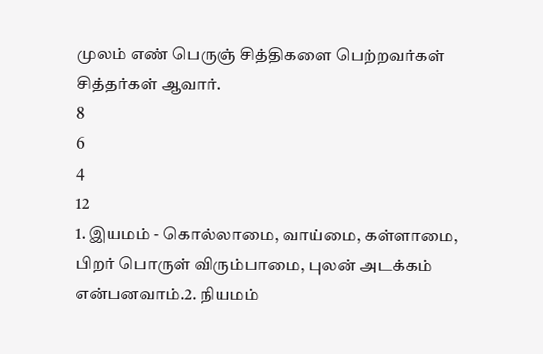முலம் எண் பெருஞ் சித்திகளை பெற்றவர்கள் சித்தர்கள் ஆவார்.
8
6
4
12
1. இயமம் - கொல்லாமை, வாய்மை, கள்ளாமை, பிறர் பொருள் விரும்பாமை, புலன் அடக்கம் என்பனவாம்.2. நியமம்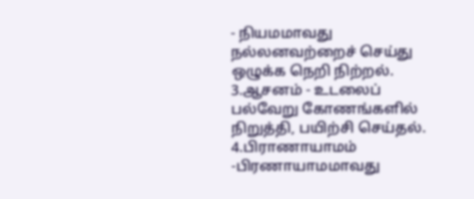- நியமமாவது நல்லனவற்றைச் செய்து ஒழுக்க நெறி நிற்றல். 3.ஆசனம் - உடலைப் பல்வேறு கோணங்களில் நிறுத்தி, பயிற்சி செய்தல். 4.பிராணாயாமம் -பிரணாயாமமாவது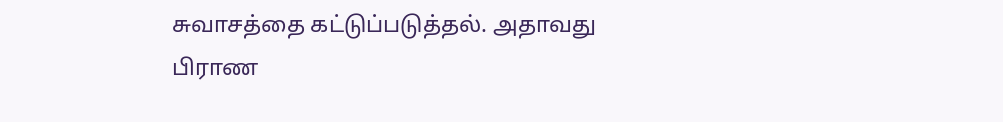சுவாசத்தை கட்டுப்படுத்தல். அதாவது பிராண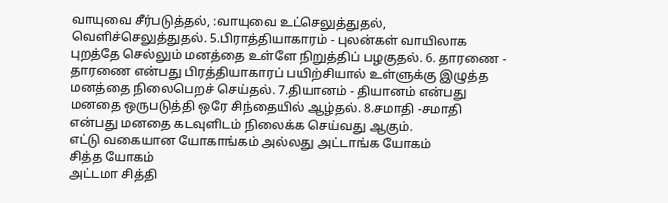வாயுவை சீர்படுத்தல், :வாயுவை உட்செலுத்துதல், வெளிச்செலுத்துதல். 5.பிராத்தியாகாரம் - புலன்கள் வாயிலாக புறத்தே செல்லும் மனத்தை உள்ளே நிறுத்திப் பழகுதல். 6. தாரணை - தாரணை என்பது பிரத்தியாகாரப் பயிற்சியால் உள்ளுக்கு இழுத்த மனத்தை நிலைபெறச் செய்தல். 7.தியானம் - தியானம் என்பது மனதை ஒருபடுத்தி ஒரே சிந்தையில் ஆழ்தல். 8.சமாதி -சமாதி என்பது மனதை கடவுளிடம் நிலைக்க செய்வது ஆகும்.
எட்டு வகையான யோகாங்கம் அல்லது அட்டாங்க யோகம்
சித்த யோகம்
அட்டமா சித்தி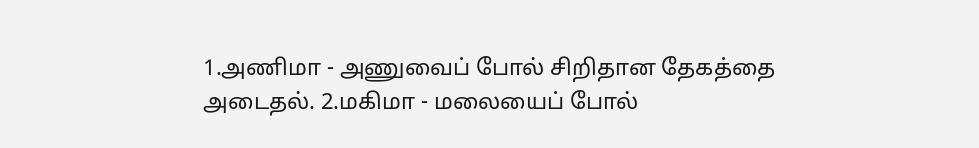1.அணிமா - அணுவைப் போல் சிறிதான தேகத்தை அடைதல். 2.மகிமா - மலையைப் போல்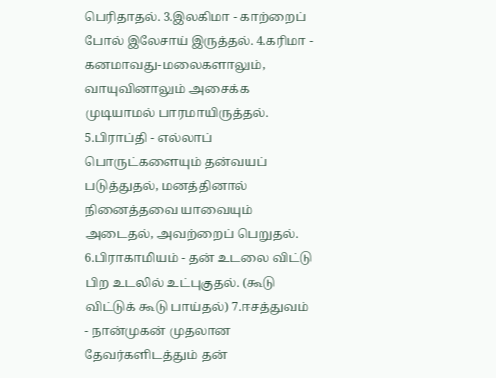பெரிதாதல். 3.இலகிமா - காற்றைப் போல் இலேசாய் இருத்தல். 4.கரிமா - கனமாவது-மலைகளாலும், வாயுவினாலும் அசைக்க முடியாமல் பாரமாயிருத்தல். 5.பிராப்தி - எல்லாப் பொருட்களையும் தன்வயப் படுத்துதல், மனத்தினால் நினைத்தவை யாவையும் அடைதல், அவற்றைப் பெறுதல். 6.பிராகாமியம் - தன் உடலை விட்டு பிற உடலில் உட்புகுதல். (கூடு விட்டுக் கூடு பாய்தல்) 7.ஈசத்துவம் - நான்முகன் முதலான தேவர்களிடத்தும் தன்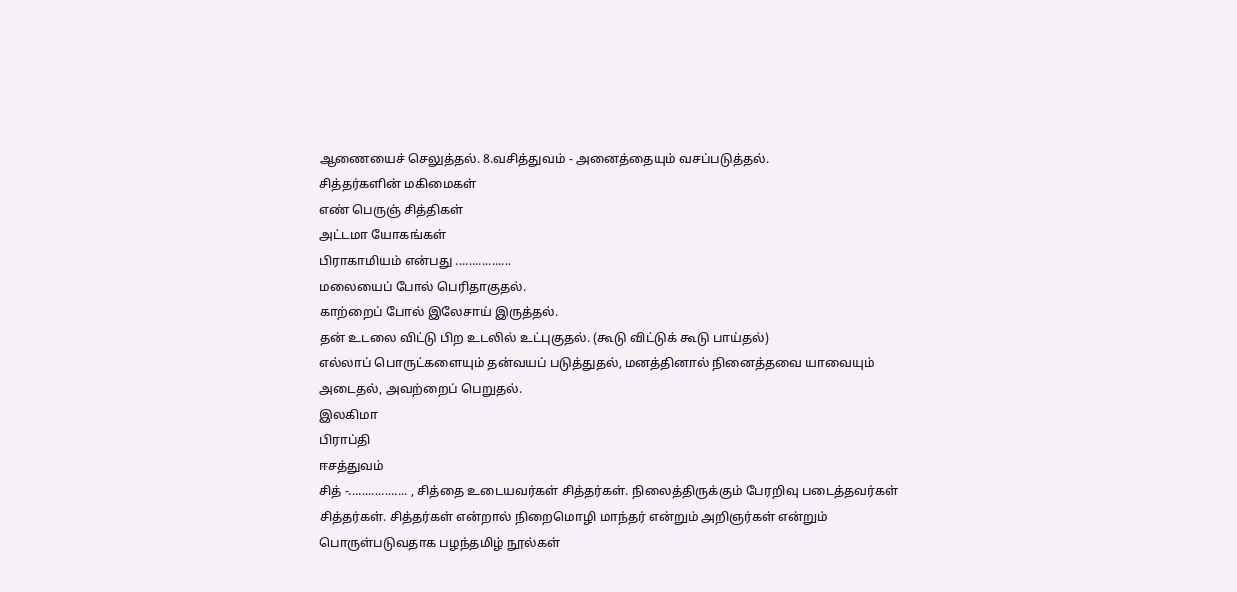ஆணையைச் செலுத்தல். 8.வசித்துவம் - அனைத்தையும் வசப்படுத்தல்.
சித்தர்களின் மகிமைகள்
எண் பெருஞ் சித்திகள்
அட்டமா யோகங்கள்
பிராகாமியம் என்பது .................
மலையைப் போல் பெரிதாகுதல்.
காற்றைப் போல் இலேசாய் இருத்தல்.
தன் உடலை விட்டு பிற உடலில் உட்புகுதல். (கூடு விட்டுக் கூடு பாய்தல்)
எல்லாப் பொருட்களையும் தன்வயப் படுத்துதல், மனத்தினால் நினைத்தவை யாவையும் அடைதல், அவற்றைப் பெறுதல்.
இலகிமா
பிராப்தி
ஈசத்துவம்
சித் -.................. , சித்தை உடையவர்கள் சித்தர்கள். நிலைத்திருக்கும் பேரறிவு படைத்தவர்கள் சித்தர்கள். சித்தர்கள் என்றால் நிறைமொழி மாந்தர் என்றும் அறிஞர்கள் என்றும் பொருள்படுவதாக பழந்தமிழ் நூல்கள்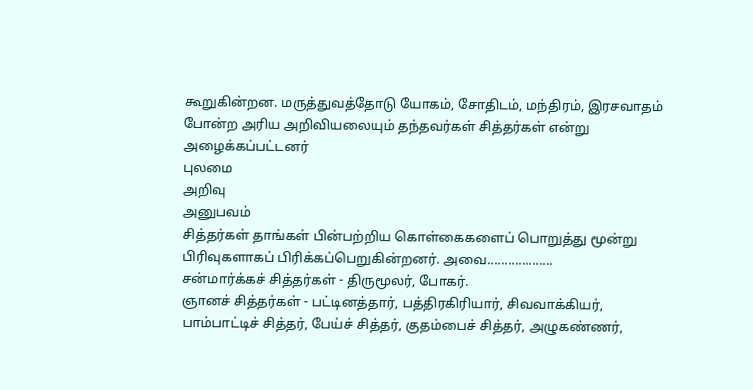கூறுகின்றன. மருத்துவத்தோடு யோகம், சோதிடம், மந்திரம், இரசவாதம் போன்ற அரிய அறிவியலையும் தந்தவர்கள் சித்தர்கள் என்று அழைக்கப்பட்டனர்
புலமை
அறிவு
அனுபவம்
சித்தர்கள் தாங்கள் பின்பற்றிய கொள்கைகளைப் பொறுத்து மூன்று பிரிவுகளாகப் பிரிக்கப்பெறுகின்றனர். அவை...................
சன்மார்க்கச் சித்தர்கள் - திருமூலர், போகர்.
ஞானச் சித்தர்கள் - பட்டினத்தார், பத்திரகிரியார், சிவவாக்கியர், பாம்பாட்டிச் சித்தர், பேய்ச் சித்தர், குதம்பைச் சித்தர், அழுகண்ணர்,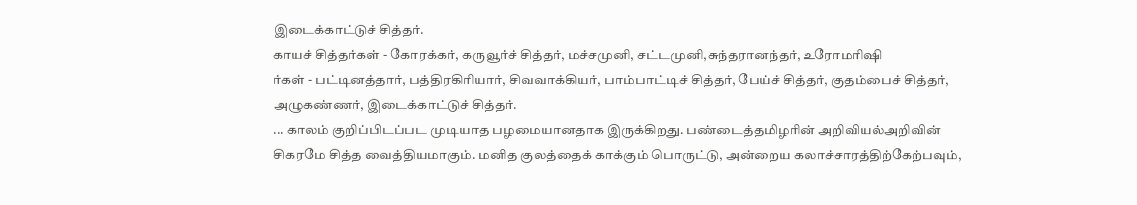இடைக்காட்டுச் சித்தர்.
காயச் சித்தர்கள் - கோரக்கர், கருவூர்ச் சித்தர், மச்சமுனி, சட்டமுனி,சுந்தரானந்தர், உரோமரிஷி
ர்கள் - பட்டினத்தார், பத்திரகிரியார், சிவவாக்கியர், பாம்பாட்டிச் சித்தர், பேய்ச் சித்தர், குதம்பைச் சித்தர், அழுகண்ணர், இடைக்காட்டுச் சித்தர்.
... காலம் குறிப்பிடப்பட முடியாத பழமையானதாக இருக்கிறது. பண்டைத்தமிழரின் அறிவியல்அறிவின் சிகரமே சித்த வைத்தியமாகும். மனித குலத்தைக் காக்கும் பொருட்டு, அன்றைய கலாச்சாரத்திற்கேற்பவும்,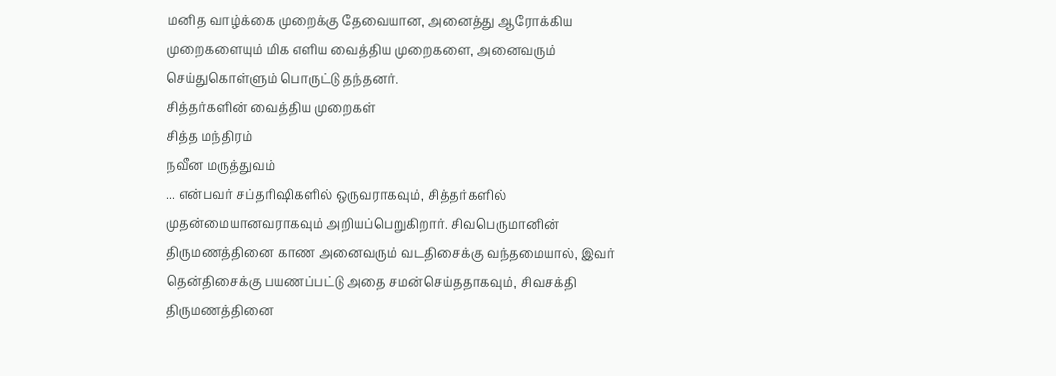மனித வாழ்க்கை முறைக்கு தேவையான, அனைத்து ஆரோக்கிய முறைகளையும் மிக எளிய வைத்திய முறைகளை, அனைவரும் செய்துகொள்ளும் பொருட்டு தந்தனர்.
சித்தர்களின் வைத்திய முறைகள்
சித்த மந்திரம்
நவீன மருத்துவம்
... என்பவர் சப்தரிஷிகளில் ஒருவராகவும், சித்தர்களில் முதன்மையானவராகவும் அறியப்பெறுகிறார். சிவபெருமானின் திருமணத்தினை காண அனைவரும் வடதிசைக்கு வந்தமையால், இவர் தென்திசைக்கு பயணப்பட்டு அதை சமன்செய்ததாகவும், சிவசக்தி திருமணத்தினை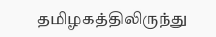தமிழகத்திலிருந்து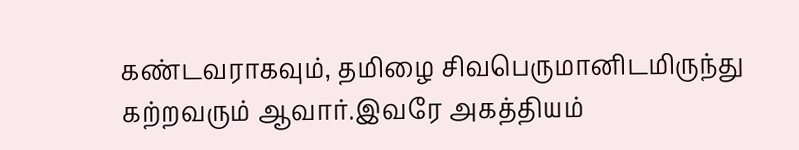கண்டவராகவும், தமிழை சிவபெருமானிடமிருந்து கற்றவரும் ஆவார்.இவரே அகத்தியம்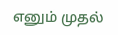எனும் முதல்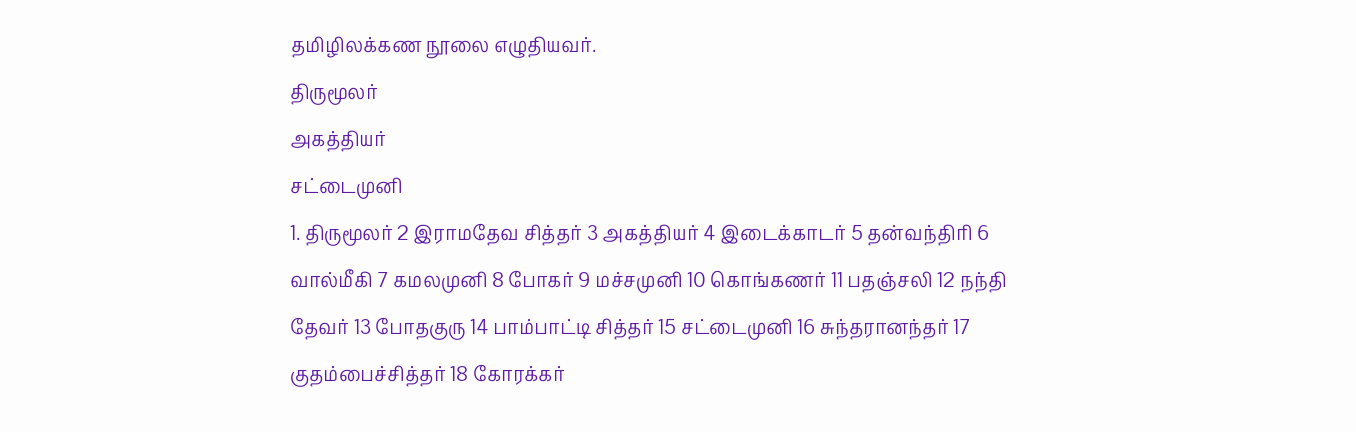தமிழிலக்கண நூலை எழுதியவர்.
திருமூலர்
அகத்தியர்
சட்டைமுனி
1. திருமூலர் 2 இராமதேவ சித்தர் 3 அகத்தியர் 4 இடைக்காடர் 5 தன்வந்திரி 6 வால்மீகி 7 கமலமுனி 8 போகர் 9 மச்சமுனி 10 கொங்கணர் 11 பதஞ்சலி 12 நந்தி தேவர் 13 போதகுரு 14 பாம்பாட்டி சித்தர் 15 சட்டைமுனி 16 சுந்தரானந்தர் 17 குதம்பைச்சித்தர் 18 கோரக்கர்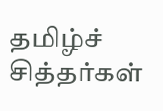தமிழ்ச் சித்தர்கள்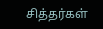சித்தர்கள்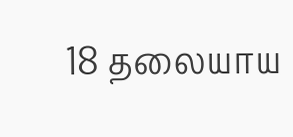18 தலையாய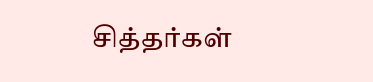சித்தர்கள்